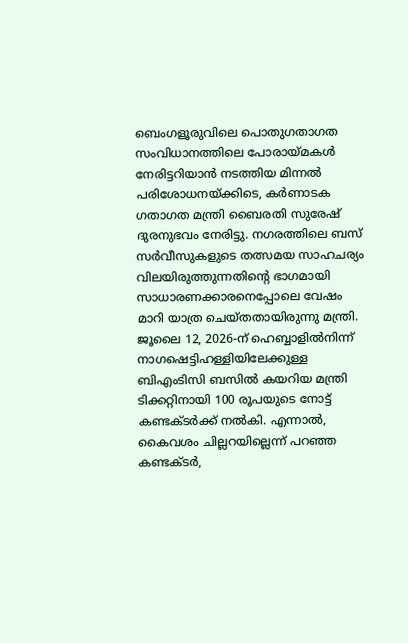ബെംഗളൂരുവിലെ പൊതുഗതാഗത സംവിധാനത്തിലെ പോരായ്മകൾ നേരിട്ടറിയാൻ നടത്തിയ മിന്നൽ പരിശോധനയ്ക്കിടെ, കർണാടക ഗതാഗത മന്ത്രി ബൈരതി സുരേഷ് ദുരനുഭവം നേരിട്ടു. നഗരത്തിലെ ബസ് സർവീസുകളുടെ തത്സമയ സാഹചര്യം വിലയിരുത്തുന്നതിന്റെ ഭാഗമായി സാധാരണക്കാരനെപ്പോലെ വേഷം മാറി യാത്ര ചെയ്തതായിരുന്നു മന്ത്രി.
ജൂലൈ 12, 2026-ന് ഹെബ്ബാളിൽനിന്ന് നാഗഷെട്ടിഹള്ളിയിലേക്കുള്ള ബിഎംടിസി ബസിൽ കയറിയ മന്ത്രി ടിക്കറ്റിനായി 100 രൂപയുടെ നോട്ട് കണ്ടക്ടർക്ക് നൽകി. എന്നാൽ, കൈവശം ചില്ലറയില്ലെന്ന് പറഞ്ഞ കണ്ടക്ടർ,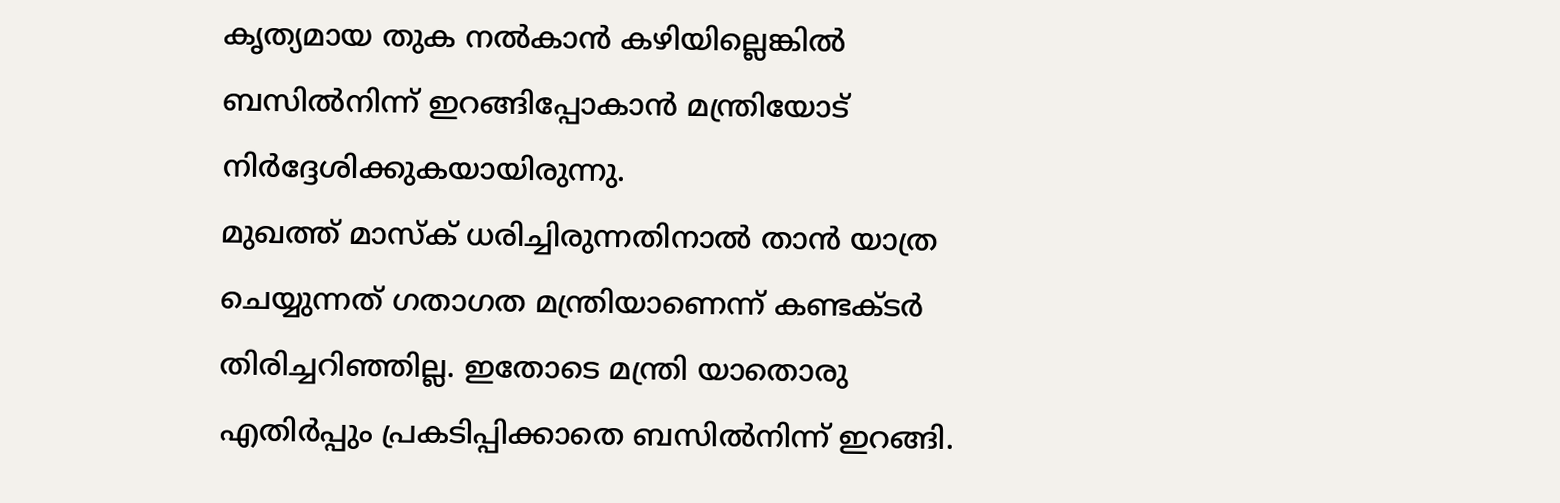കൃത്യമായ തുക നൽകാൻ കഴിയില്ലെങ്കിൽ ബസിൽനിന്ന് ഇറങ്ങിപ്പോകാൻ മന്ത്രിയോട് നിർദ്ദേശിക്കുകയായിരുന്നു.
മുഖത്ത് മാസ്ക് ധരിച്ചിരുന്നതിനാൽ താൻ യാത്ര ചെയ്യുന്നത് ഗതാഗത മന്ത്രിയാണെന്ന് കണ്ടക്ടർ തിരിച്ചറിഞ്ഞില്ല. ഇതോടെ മന്ത്രി യാതൊരു എതിർപ്പും പ്രകടിപ്പിക്കാതെ ബസിൽനിന്ന് ഇറങ്ങി.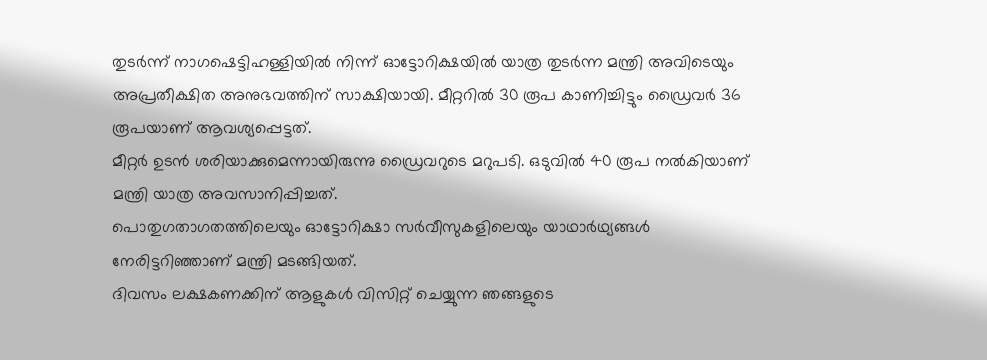തുടർന്ന് നാഗഷെട്ടിഹള്ളിയിൽ നിന്ന് ഓട്ടോറിക്ഷയിൽ യാത്ര തുടർന്ന മന്ത്രി അവിടെയും അപ്രതീക്ഷിത അനുഭവത്തിന് സാക്ഷിയായി. മീറ്ററിൽ 30 രൂപ കാണിച്ചിട്ടും ഡ്രൈവർ 36 രൂപയാണ് ആവശ്യപ്പെട്ടത്.
മീറ്റർ ഉടൻ ശരിയാക്കുമെന്നായിരുന്നു ഡ്രൈവറുടെ മറുപടി. ഒടുവിൽ 40 രൂപ നൽകിയാണ് മന്ത്രി യാത്ര അവസാനിപ്പിച്ചത്.
പൊതുഗതാഗതത്തിലെയും ഓട്ടോറിക്ഷാ സർവീസുകളിലെയും യാഥാർഥ്യങ്ങൾ നേരിട്ടറിഞ്ഞാണ് മന്ത്രി മടങ്ങിയത്.
ദിവസം ലക്ഷകണക്കിന് ആളുകൾ വിസിറ്റ് ചെയ്യുന്ന ഞങ്ങളുടെ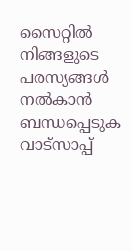സൈറ്റിൽ നിങ്ങളുടെ പരസ്യങ്ങൾ നൽകാൻ ബന്ധപ്പെടുക വാട്സാപ്പ്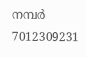നമ്പർ 7012309231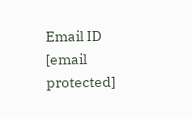Email ID [email protected]